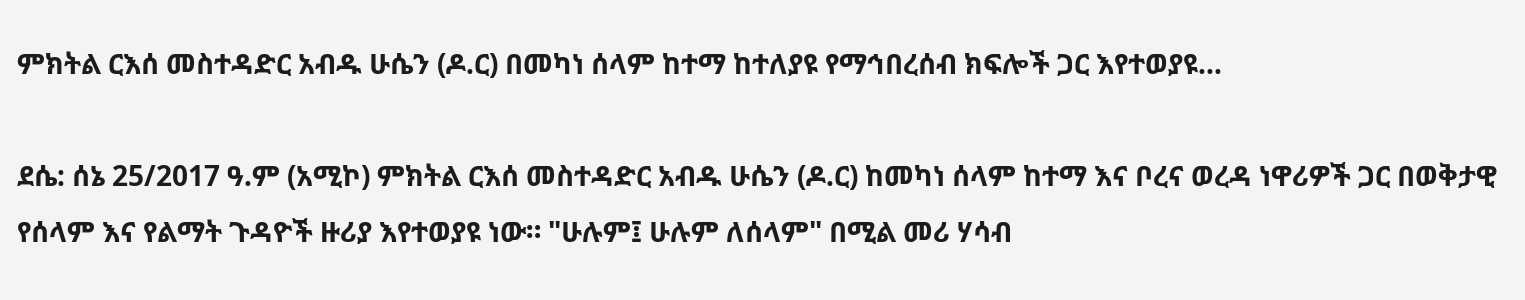ምክትል ርእሰ መስተዳድር አብዱ ሁሴን (ዶ.ር) በመካነ ሰላም ከተማ ከተለያዩ የማኅበረሰብ ክፍሎች ጋር እየተወያዩ...

ደሴ: ሰኔ 25/2017 ዓ.ም (አሚኮ) ምክትል ርእሰ መስተዳድር አብዱ ሁሴን (ዶ.ር) ከመካነ ሰላም ከተማ እና ቦረና ወረዳ ነዋሪዎች ጋር በወቅታዊ የሰላም እና የልማት ጉዳዮች ዙሪያ እየተወያዩ ነው። "ሁሉም፤ ሁሉም ለሰላም" በሚል መሪ ሃሳብ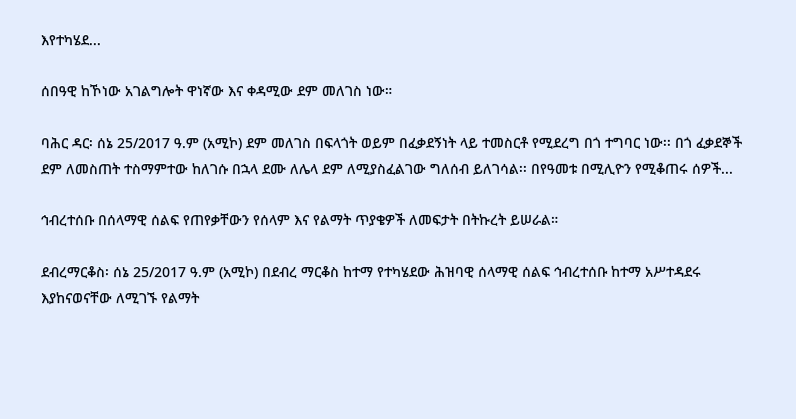እየተካሄደ...

ሰበዓዊ ከኾነው አገልግሎት ዋነኛው እና ቀዳሚው ደም መለገስ ነው።

ባሕር ዳር፡ ሰኔ 25/2017 ዓ.ም (አሚኮ) ደም መለገስ በፍላጎት ወይም በፈቃደኝነት ላይ ተመስርቶ የሚደረግ በጎ ተግባር ነው፡፡ በጎ ፈቃደኞች ደም ለመስጠት ተስማምተው ከለገሱ በኋላ ደሙ ለሌላ ደም ለሚያስፈልገው ግለሰብ ይለገሳል፡፡ በየዓመቱ በሚሊዮን የሚቆጠሩ ሰዎች...

ኅብረተሰቡ በሰላማዊ ሰልፍ የጠየቃቸውን የሰላም እና የልማት ጥያቄዎች ለመፍታት በትኩረት ይሠራል።

ደብረማርቆስ፡ ሰኔ 25/2017 ዓ.ም (አሚኮ) በደብረ ማርቆስ ከተማ የተካሄደው ሕዝባዊ ሰላማዊ ሰልፍ ኅብረተሰቡ ከተማ አሥተዳደሩ እያከናወናቸው ለሚገኙ የልማት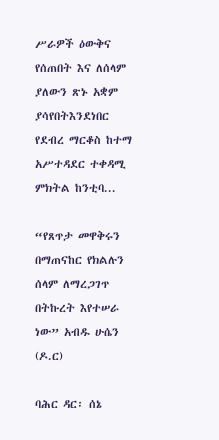ሥራዎች ዕውቅና የሰጠበት እና ለሰላም ያለውን ጽኑ አቋም ያሳየበትእንደነበር የደብረ ማርቆስ ከተማ አሥተዳደር ተቀዳሚ ምክትል ከንቲባ...

“የጸጥታ መዋቅሩን በማጠናከር የክልሉን ሰላም ለማረጋገጥ በትኩረት እየተሠራ ነው” አብዱ ሁሴን (ዶ.ር)

ባሕር ዳር፡ ሰኔ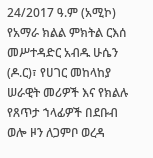24/2017 ዓ.ም (አሚኮ) የአማራ ክልል ምክትል ርእሰ መሥተዳድር አብዱ ሁሴን (ዶ.ር)፣ የሀገር መከላከያ ሠራዊት መሪዎች እና የክልሉ የጸጥታ ኀላፊዎች በደቡብ ወሎ ዞን ለጋምቦ ወረዳ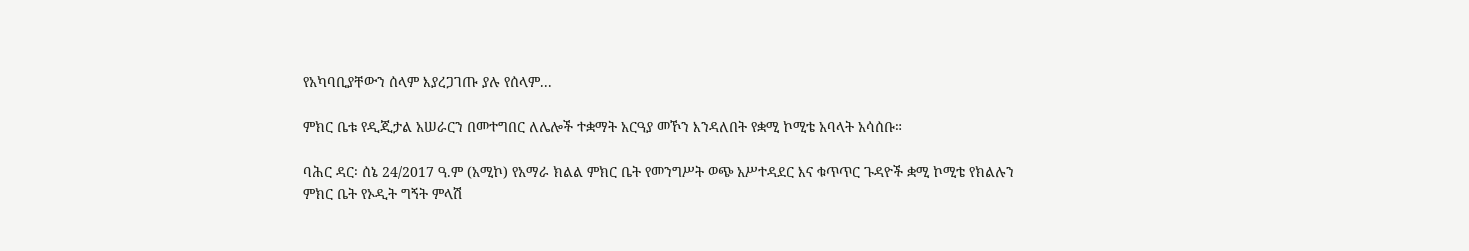የአካባቢያቸውን ሰላም እያረጋገጡ ያሉ የሰላም...

ምክር ቤቱ የዲጂታል አሠራርን በመተግበር ለሌሎች ተቋማት አርዓያ መኾን እንዳለበት የቋሚ ኮሚቴ አባላት አሳሰቡ።

ባሕር ዳር፡ ሰኔ 24/2017 ዓ.ም (አሚኮ) የአማራ ክልል ምክር ቤት የመንግሥት ወጭ አሥተዳደር እና ቁጥጥር ጉዳዮች ቋሚ ኮሚቴ የክልሉን ምክር ቤት የኦዲት ግኝት ምላሽ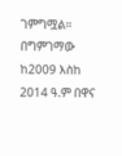ገምግሟል። በግምገማው ከ2009 እስከ 2014 ዓ.ም በዋና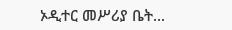ኦዲተር መሥሪያ ቤት...